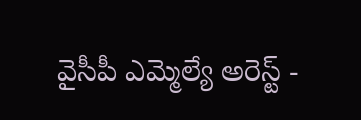వైసీపీ ఎమ్మెల్యే అరెస్ట్ -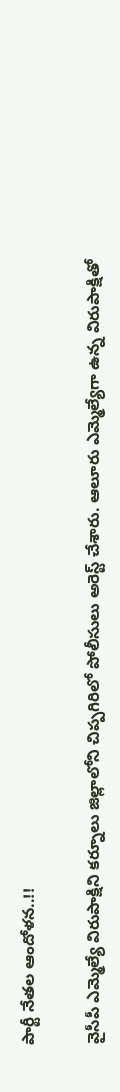పార్టీ నేతల ఆందోళన..!!

వైసీపీ ఎమ్మెల్యే విరుపాక్షిని కర్నూలు జిల్లాలోని చిప్పగిరిలో పోలీసులు అరెస్ట్ చేశారు. ఆలూరు ఎమ్మెల్యేగా ఉన్న విరుపాక్షితో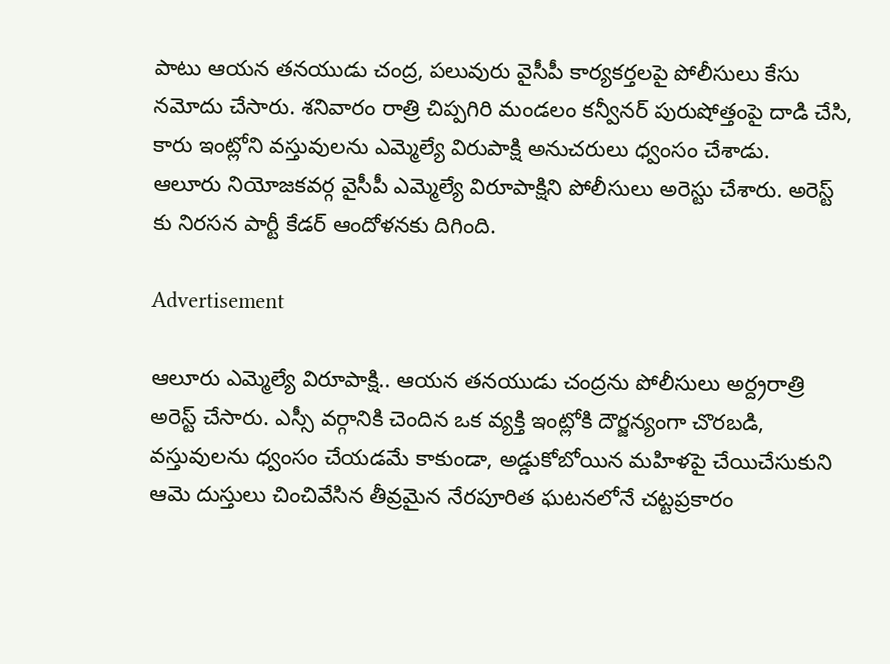పాటు ఆయన తనయుడు చంద్ర, పలువురు వైసీపీ కార్యకర్తలపై పోలీసులు కేసు నమోదు చేసారు. శనివారం రాత్రి చిప్పగిరి మండలం కన్వీనర్ పురుషోత్తంపై దాడి చేసి, కారు ఇంట్లోని వస్తువులను ఎమ్మెల్యే విరుపాక్షి అనుచరులు ధ్వంసం చేశాడు.
ఆలూరు నియోజకవర్గ వైసీపీ ఎమ్మెల్యే విరూపాక్షిని పోలీసులు అరెస్టు చేశారు. అరెస్ట్ కు నిరసన పార్టీ కేడర్ ఆందోళనకు దిగింది.

Advertisement

ఆలూరు ఎమ్మెల్యే విరూపాక్షి.. ఆయన తనయుడు చంద్రను పోలీసులు అర్ద్రరాత్రి అరెస్ట్ చేసారు. ఎస్సీ వర్గానికి చెందిన ఒక వ్యక్తి ఇంట్లోకి దౌర్జన్యంగా చొరబడి, వస్తువులను ధ్వంసం చేయడమే కాకుండా, అడ్డుకోబోయిన మహిళపై చేయిచేసుకుని ఆమె దుస్తులు చించివేసిన తీవ్రమైన నేరపూరిత ఘటనలోనే చట్టప్రకారం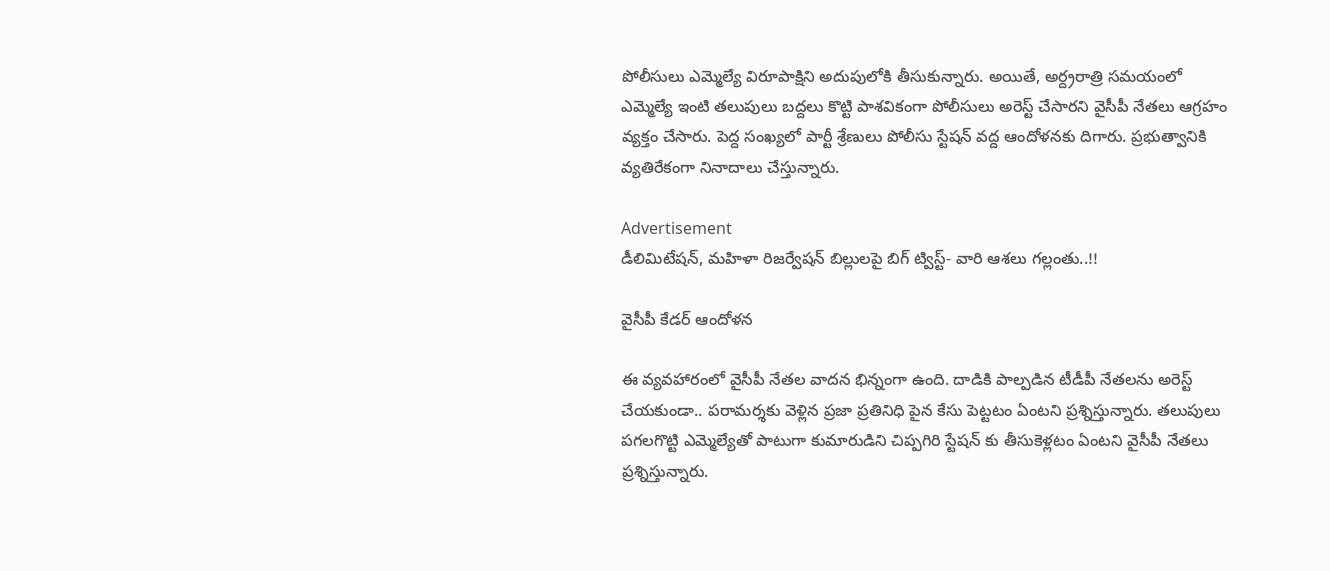పోలీసులు ఎమ్మెల్యే విరూపాక్షిని అదుపులోకి తీసుకున్నారు. అయితే, అర్ద్రరాత్రి సమయంలో ఎమ్మెల్యే ఇంటి తలుపులు బద్దలు కొట్టి పాశవికంగా పోలీసులు అరెస్ట్ చేసారని వైసీపీ నేతలు ఆగ్రహం వ్యక్తం చేసారు. పెద్ద సంఖ్యలో పార్టీ శ్రేణులు పోలీసు స్టేషన్ వద్ద ఆందోళనకు దిగారు. ప్రభుత్వానికి వ్యతిరేకంగా నినాదాలు చేస్తున్నారు.

Advertisement
డీలిమిటేషన్, మహిళా రిజర్వేషన్ బిల్లులపై బిగ్ ట్విస్ట్- వారి ఆశలు గల్లంతు..!!

వైసీపీ కేడర్ ఆందోళన

ఈ వ్యవహారంలో వైసీపీ నేతల వాదన భిన్నంగా ఉంది. దాడికి పాల్పడిన టీడీపీ నేతలను అరెస్ట్ చేయకుండా.. పరామర్శకు వెళ్లిన ప్రజా ప్రతినిధి పైన కేసు పెట్టటం ఏంటని ప్రశ్నిస్తున్నారు. తలుపులు పగలగొట్టి ఎమ్మెల్యేతో పాటుగా కుమారుడిని చిప్పగిరి స్టేషన్ కు తీసుకెళ్లటం ఏంటని వైసీపీ నేతలు ప్రశ్నిస్తున్నారు.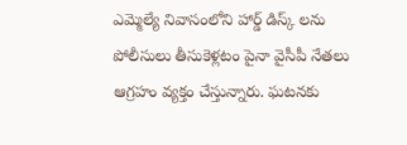ఎమ్మెల్యే నివాసంలోని హార్డ్ డిస్క్ లను పోలీసులు తీసుకెళ్లటం పైనా వైసీపీ నేతలు ఆగ్రహం వ్యక్తం చేస్తున్నారు. ఘటనకు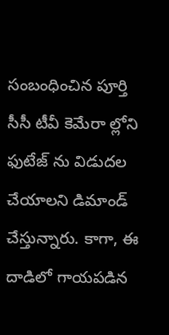సంబంధించిన పూర్తి సీసీ టీవీ కెమేరా ల్లోని ఫుటేజ్ ను విడుదల చేయాలని డిమాండ్ చేస్తున్నారు. కాగా, ఈ దాడిలో గాయపడిన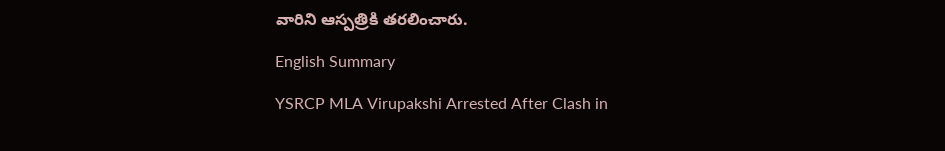వారిని ఆస్పత్రికి తరలించారు.

English Summary

YSRCP MLA Virupakshi Arrested After Clash in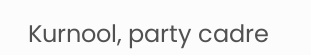Kurnool, party cadre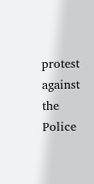protest against the Police